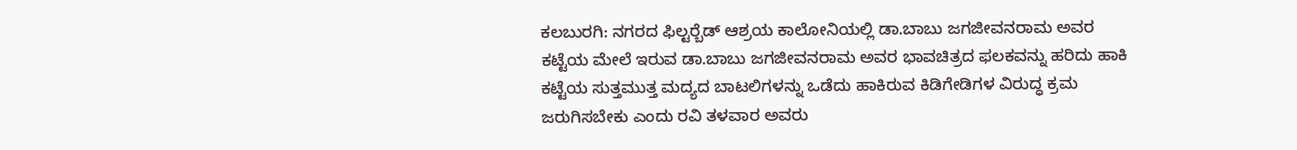ಕಲಬುರಗಿ: ನಗರದ ಫಿಲ್ಟರ್‍ಬೆಡ್ ಆಶ್ರಯ ಕಾಲೋನಿಯಲ್ಲಿ ಡಾ.ಬಾಬು ಜಗಜೀವನರಾಮ ಅವರ ಕಟ್ಟೆಯ ಮೇಲೆ ಇರುವ ಡಾ.ಬಾಬು ಜಗಜೀವನರಾಮ ಅವರ ಭಾವಚಿತ್ರದ ಫಲಕವನ್ನು ಹರಿದು ಹಾಕಿ ಕಟ್ಟೆಯ ಸುತ್ತಮುತ್ತ ಮದ್ಯದ ಬಾಟಲಿಗಳನ್ನು ಒಡೆದು ಹಾಕಿರುವ ಕಿಡಿಗೇಡಿಗಳ ವಿರುದ್ಧ ಕ್ರಮ ಜರುಗಿಸಬೇಕು ಎಂದು ರವಿ ತಳವಾರ ಅವರು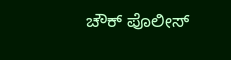ಚೌಕ್ ಪೊಲೀಸ್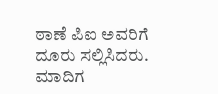ಠಾಣೆ ಪಿಐ ಅವರಿಗೆ ದೂರು ಸಲ್ಲಿಸಿದರು. ಮಾದಿಗ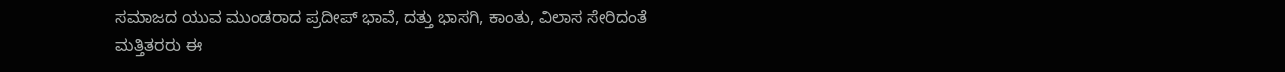ಸಮಾಜದ ಯುವ ಮುಂಡರಾದ ಪ್ರದೀಪ್ ಭಾವೆ, ದತ್ತು ಭಾಸಗಿ, ಕಾಂತು, ವಿಲಾಸ ಸೇರಿದಂತೆ ಮತ್ತಿತರರು ಈ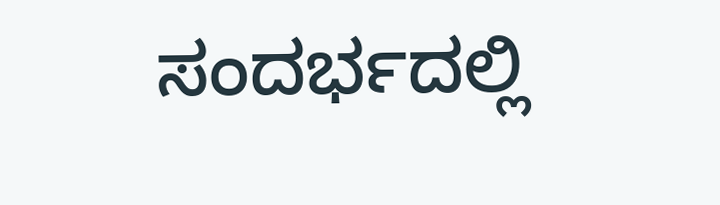ಸಂದರ್ಭದಲ್ಲಿ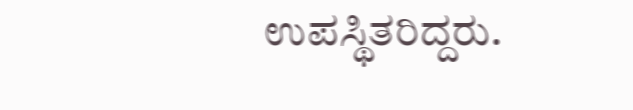ಉಪಸ್ಥಿತರಿದ್ದರು.